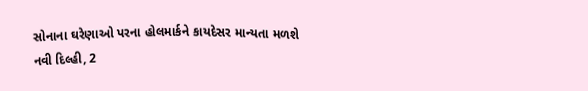સોનાના ઘરેણાઓ પરના હોલમાર્કને કાયદેસર માન્યતા મળશે
નવી દિલ્હી, 2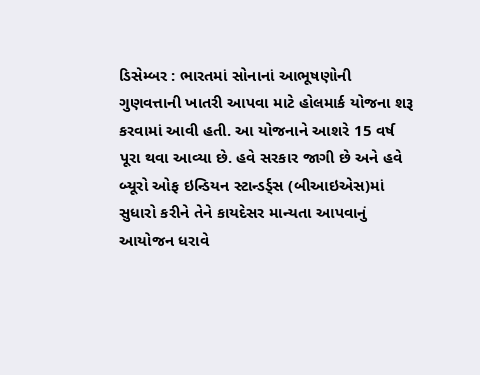ડિસેમ્બર : ભારતમાં સોનાનાં આભૂષણોની ગુણવત્તાની ખાતરી આપવા માટે હોલમાર્ક યોજના શરૂ કરવામાં આવી હતી. આ યોજનાને આશરે 15 વર્ષ પૂરા થવા આવ્યા છે. હવે સરકાર જાગી છે અને હવે બ્યૂરો ઓફ ઇન્ડિયન સ્ટાન્ડર્ડ્સ (બીઆઇએસ)માં સુધારો કરીને તેને કાયદેસર માન્યતા આપવાનું આયોજન ધરાવે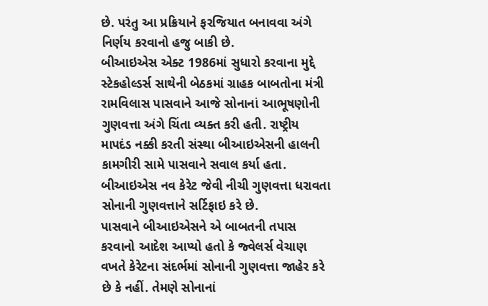છે. પરંતુ આ પ્રક્રિયાને ફરજિયાત બનાવવા અંગે નિર્ણય કરવાનો હજુ બાકી છે.
બીઆઇએસ એક્ટ 1986માં સુધારો કરવાના મુદ્દે સ્ટેકહોલ્ડર્સ સાથેની બેઠકમાં ગ્રાહક બાબતોના મંત્રી રામવિલાસ પાસવાને આજે સોનાનાં આભૂષણોની ગુણવત્તા અંગે ચિંતા વ્યક્ત કરી હતી. રાષ્ટ્રીય માપદંડ નક્કી કરતી સંસ્થા બીઆઇએસની હાલની કામગીરી સામે પાસવાને સવાલ કર્યા હતા. બીઆઇએસ નવ કેરેટ જેવી નીચી ગુણવત્તા ધરાવતા સોનાની ગુણવત્તાને સર્ટિફાઇ કરે છે.
પાસવાને બીઆઇએસને એ બાબતની તપાસ કરવાનો આદેશ આપ્યો હતો કે જ્વેલર્સ વેચાણ વખતે કેરેટના સંદર્ભમાં સોનાની ગુણવત્તા જાહેર કરે છે કે નહીં. તેમણે સોનાનાં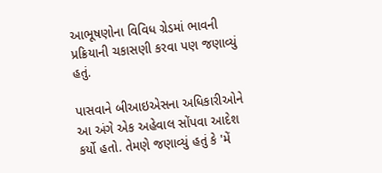આભૂષણોના વિવિધ ગ્રેડમાં ભાવની પ્રક્રિયાની ચકાસણી કરવા પણ જણાવ્યું હતું.

પાસવાને બીઆઇએસના અધિકારીઓને આ અંગે એક અહેવાલ સોંપવા આદેશ કર્યો હતો. તેમણે જણાવ્યું હતું કે 'મેં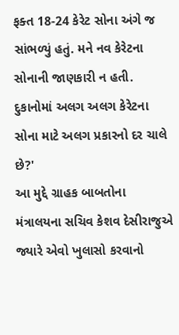ફક્ત 18-24 કેરેટ સોના અંગે જ સાંભળ્યું હતું. મને નવ કેરેટના સોનાની જાણકારી ન હતી. દુકાનોમાં અલગ અલગ કેરેટના સોના માટે અલગ પ્રકારનો દર ચાલે છે?'
આ મુદ્દે ગ્રાહક બાબતોના મંત્રાલયના સચિવ કેશવ દેસીરાજુએ જ્યારે એવો ખુલાસો કરવાનો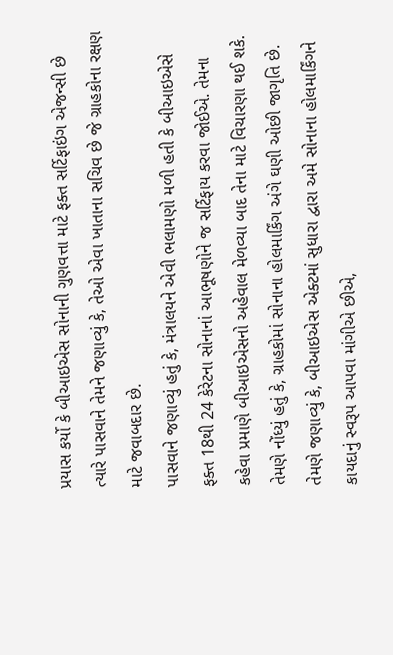પ્રયાસ કર્યો કે બીઆઇએસ સોનાની ગુણવત્તા માટે ફક્ત સર્ટિફાઇંગ એજન્સી છે ત્યારે પાસવાને તેમને જણાવ્યું કે, તેઓ એવા ખાતાના સચિવ છે જે ગ્રાહકોના રક્ષણ માટે જવાબદાર છે.
પાસવાને જણાવ્યું હતું કે, મંત્રાલયને એવી ભલામણો મળી હતી કે બીઆઇએસે ફક્ત 18થી 24 કેરેટના સોનાનાં આભૂષણોને જ સર્ટિફાય કરવા જોઈએ. તેમના કહેવા પ્રમાણે બીઆઇએસનો અહેવાલ મેળવ્યા બાદ તેના માટે વિચારણા થઈ શકે.
તેમણે નોંધ્યું હતું કે, ગ્રાહકોમાં સોનાના હોલમાર્કિંગ અંગે ઘણી ઓછી જાગૃતિ છે. તેમણે જણાવ્યું કે, બીઆઇએસ એક્ટમાં સુધારા દ્વારા અમે સોનાના હોલમાર્કિંગને કાયદાનું સ્વરૂપ આપવા માંગીએ છીએ,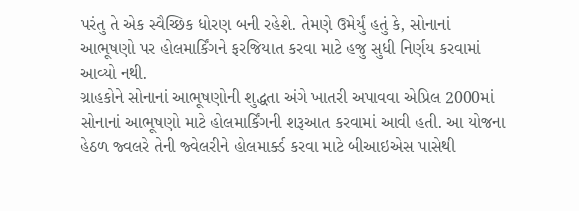પરંતુ તે એક સ્વૈચ્છિક ધોરણ બની રહેશે. તેમણે ઉમેર્યું હતું કે, સોનાનાં આભૂષણો પર હોલમાર્કિંગને ફરજિયાત કરવા માટે હજુ સુધી નિર્ણય કરવામાં આવ્યો નથી.
ગ્રાહકોને સોનાનાં આભૂષણોની શુદ્ધતા અંગે ખાતરી અપાવવા એપ્રિલ 2000માં સોનાનાં આભૂષણો માટે હોલમાર્કિંગની શરૂઆત કરવામાં આવી હતી. આ યોજના હેઠળ જ્વલરે તેની જ્વેલરીને હોલમાર્ક્ડ કરવા માટે બીઆઇએસ પાસેથી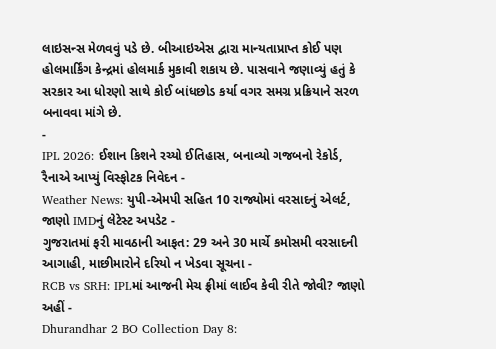લાઇસન્સ મેળવવું પડે છે. બીઆઇએસ દ્વારા માન્યતાપ્રાપ્ત કોઈ પણ હોલમાર્કિંગ કેન્દ્રમાં હોલમાર્ક મુકાવી શકાય છે. પાસવાને જણાવ્યું હતું કે સરકાર આ ધોરણો સાથે કોઈ બાંધછોડ કર્યા વગર સમગ્ર પ્રક્રિયાને સરળ બનાવવા માંગે છે.
-
IPL 2026: ઈશાન કિશને રચ્યો ઈતિહાસ, બનાવ્યો ગજબનો રેકોર્ડ, રૈનાએ આપ્યું વિસ્ફોટક નિવેદન -
Weather News: યુપી-એમપી સહિત 10 રાજ્યોમાં વરસાદનું એલર્ટ, જાણો IMDનું લેટેસ્ટ અપડેટ -
ગુજરાતમાં ફરી માવઠાની આફત: 29 અને 30 માર્ચે કમોસમી વરસાદની આગાહી, માછીમારોને દરિયો ન ખેડવા સૂચના -
RCB vs SRH: IPLમાં આજની મેચ ફ્રીમાં લાઈવ કેવી રીતે જોવી? જાણો અહીં -
Dhurandhar 2 BO Collection Day 8: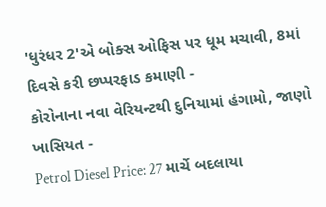'ધુરંધર 2'એ બોક્સ ઓફિસ પર ધૂમ મચાવી, 8માં દિવસે કરી છપ્પરફાડ કમાણી -
કોરોનાના નવા વેરિયન્ટથી દુનિયામાં હંગામો, જાણો ખાસિયત -
Petrol Diesel Price: 27 માર્ચે બદલાયા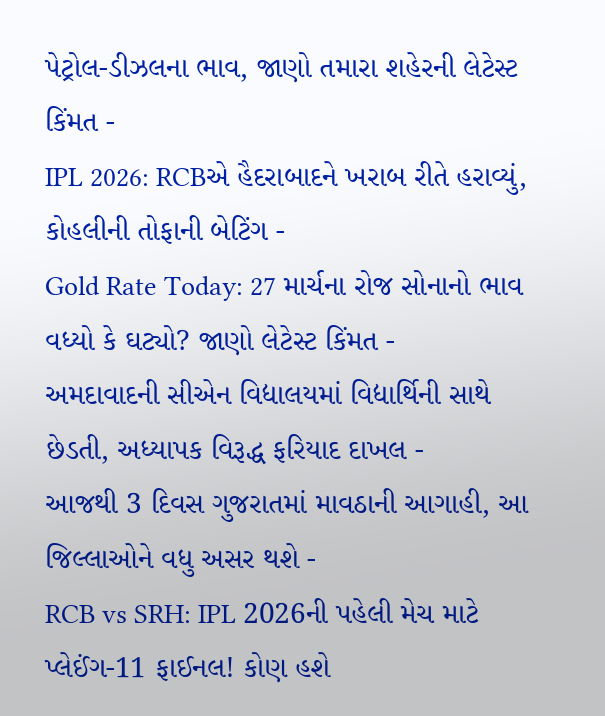પેટ્રોલ-ડીઝલના ભાવ, જાણો તમારા શહેરની લેટેસ્ટ કિંમત -
IPL 2026: RCBએ હૈદરાબાદને ખરાબ રીતે હરાવ્યું, કોહલીની તોફાની બેટિંગ -
Gold Rate Today: 27 માર્ચના રોજ સોનાનો ભાવ વધ્યો કે ઘટ્યો? જાણો લેટેસ્ટ કિંમત -
અમદાવાદની સીએન વિદ્યાલયમાં વિદ્યાર્થિની સાથે છેડતી, અધ્યાપક વિરૂદ્ધ ફરિયાદ દાખલ -
આજથી 3 દિવસ ગુજરાતમાં માવઠાની આગાહી, આ જિલ્લાઓને વધુ અસર થશે -
RCB vs SRH: IPL 2026ની પહેલી મેચ માટે પ્લેઈંગ-11 ફાઈનલ! કોણ હશે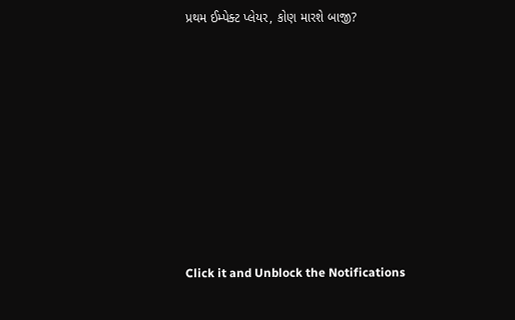પ્રથમ ઈમ્પેક્ટ પ્લેયર, કોણ મારશે બાજી?










Click it and Unblock the Notifications